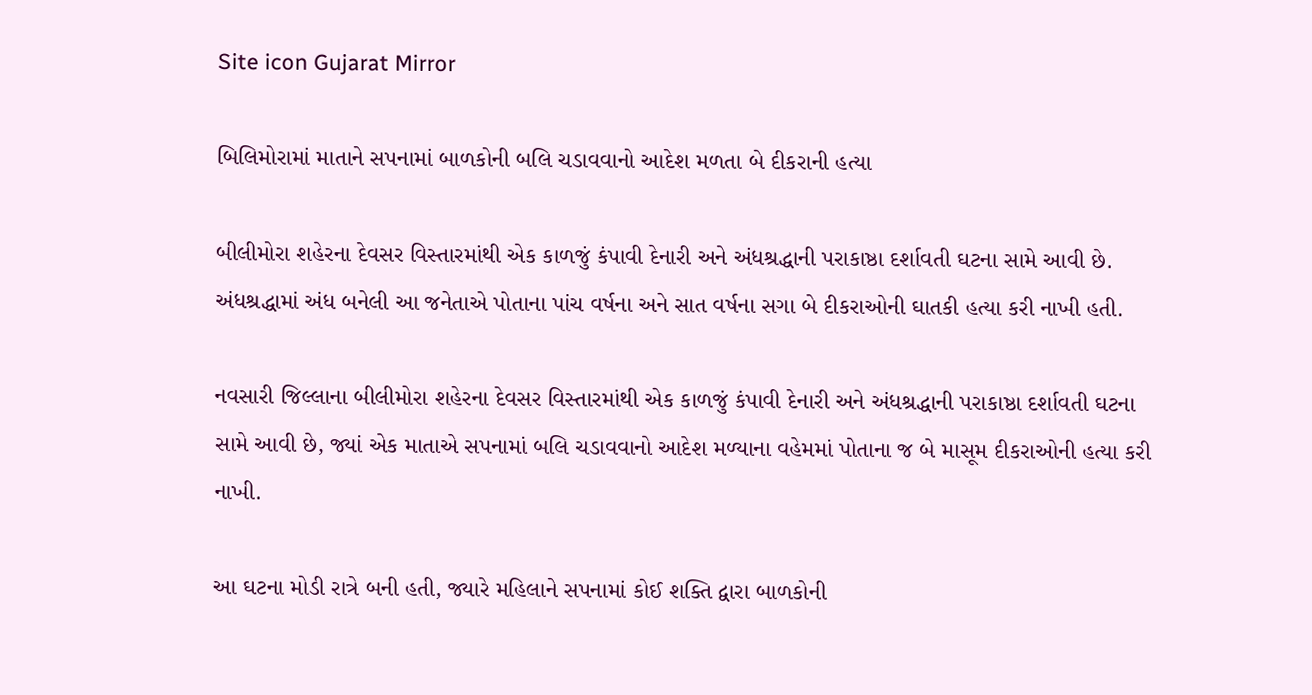Site icon Gujarat Mirror

બિલિમોરામાં માતાને સપનામાં બાળકોની બલિ ચડાવવાનો આદેશ મળતા બે દીકરાની હત્યા

બીલીમોરા શહેરના દેવસર વિસ્તારમાંથી એક કાળજું કંપાવી દેનારી અને અંધશ્રદ્ધાની પરાકાષ્ઠા દર્શાવતી ઘટના સામે આવી છે. અંધશ્રદ્ધામાં અંધ બનેલી આ જનેતાએ પોતાના પાંચ વર્ષના અને સાત વર્ષના સગા બે દીકરાઓની ઘાતકી હત્યા કરી નાખી હતી.

નવસારી જિલ્લાના બીલીમોરા શહેરના દેવસર વિસ્તારમાંથી એક કાળજું કંપાવી દેનારી અને અંધશ્રદ્ધાની પરાકાષ્ઠા દર્શાવતી ઘટના સામે આવી છે, જ્યાં એક માતાએ સપનામાં બલિ ચડાવવાનો આદેશ મળ્યાના વહેમમાં પોતાના જ બે માસૂમ દીકરાઓની હત્યા કરી નાખી.

આ ઘટના મોડી રાત્રે બની હતી, જ્યારે મહિલાને સપનામાં કોઈ શક્તિ દ્વારા બાળકોની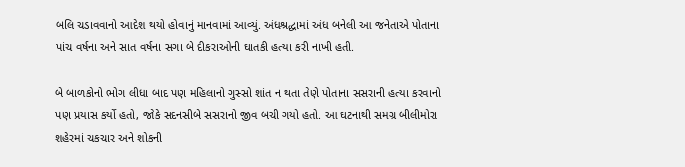બલિ ચડાવવાનો આદેશ થયો હોવાનું માનવામાં આવ્યું. અંધશ્રદ્ધામાં અંધ બનેલી આ જનેતાએ પોતાના પાંચ વર્ષના અને સાત વર્ષના સગા બે દીકરાઓની ઘાતકી હત્યા કરી નાખી હતી.

બે બાળકોનો ભોગ લીધા બાદ પણ મહિલાનો ગુસ્સો શાંત ન થતા તેણે પોતાના સસરાની હત્યા કરવાનો પણ પ્રયાસ કર્યો હતો, જોકે સદનસીબે સસરાનો જીવ બચી ગયો હતો. આ ઘટનાથી સમગ્ર બીલીમોરા શહેરમાં ચકચાર અને શોકની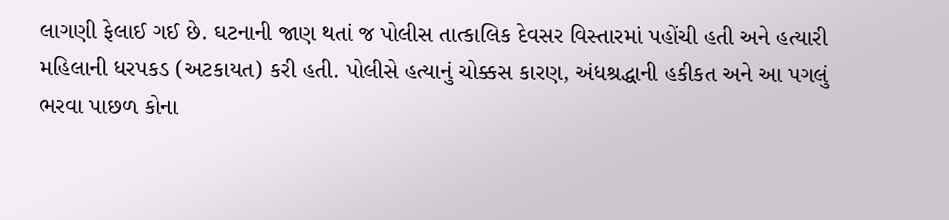લાગણી ફેલાઈ ગઈ છે. ઘટનાની જાણ થતાં જ પોલીસ તાત્કાલિક દેવસર વિસ્તારમાં પહોંચી હતી અને હત્યારી મહિલાની ધરપકડ (અટકાયત) કરી હતી. પોલીસે હત્યાનું ચોક્કસ કારણ, અંધશ્રદ્ધાની હકીકત અને આ પગલું ભરવા પાછળ કોના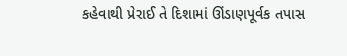કહેવાથી પ્રેરાઈ તે દિશામાં ઊંડાણપૂર્વક તપાસ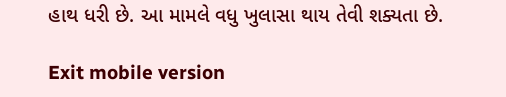હાથ ધરી છે. આ મામલે વધુ ખુલાસા થાય તેવી શક્યતા છે.

Exit mobile version